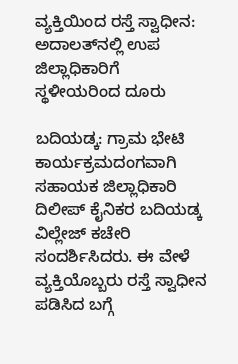ವ್ಯಕ್ತಿಯಿಂದ ರಸ್ತೆ ಸ್ವಾಧೀನ: ಅದಾಲತ್‌ನಲ್ಲಿ ಉಪ ಜಿಲ್ಲಾಧಿಕಾರಿಗೆ ಸ್ಥಳೀಯರಿಂದ ದೂರು

ಬದಿಯಡ್ಕ: ಗ್ರಾಮ ಭೇಟಿ ಕಾರ್ಯಕ್ರಮದಂಗವಾಗಿ ಸಹಾಯಕ ಜಿಲ್ಲಾಧಿಕಾರಿ ದಿಲೀಪ್ ಕೈನಿಕರ ಬದಿಯಡ್ಕ ವಿಲ್ಲೇಜ್ ಕಚೇರಿ ಸಂದರ್ಶಿಸಿದರು. ಈ ವೇಳೆ ವ್ಯಕ್ತಿಯೊಬ್ಬರು ರಸ್ತೆ ಸ್ವಾಧೀನ ಪಡಿಸಿದ ಬಗ್ಗೆ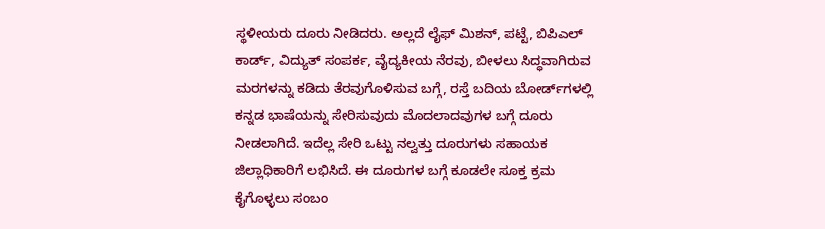ಸ್ಥಳೀಯರು ದೂರು ನೀಡಿದರು. ಅಲ್ಲದೆ ಲೈಫ್ ಮಿಶನ್, ಪಟ್ಟೆ, ಬಿಪಿಎಲ್ ಕಾರ್ಡ್, ವಿದ್ಯುತ್ ಸಂಪರ್ಕ, ವೈದ್ಯಕೀಯ ನೆರವು, ಬೀಳಲು ಸಿದ್ಧವಾಗಿರುವ ಮರಗಳನ್ನು ಕಡಿದು ತೆರವುಗೊಳಿಸುವ ಬಗ್ಗೆ, ರಸ್ತೆ ಬದಿಯ ಬೋರ್ಡ್‌ಗಳಲ್ಲಿ ಕನ್ನಡ ಭಾಷೆಯನ್ನು ಸೇರಿಸುವುದು ಮೊದಲಾದವುಗಳ ಬಗ್ಗೆ ದೂರು ನೀಡಲಾಗಿದೆ. ಇದೆಲ್ಲ ಸೇರಿ ಒಟ್ಟು ನಲ್ವತ್ತು ದೂರುಗಳು ಸಹಾಯಕ ಜಿಲ್ಲಾಧಿಕಾರಿಗೆ ಲಭಿಸಿದೆ. ಈ ದೂರುಗಳ ಬಗ್ಗೆ ಕೂಡಲೇ ಸೂಕ್ತ ಕ್ರಮ ಕೈಗೊಳ್ಳಲು ಸಂಬಂ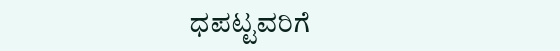ಧಪಟ್ಟವರಿಗೆ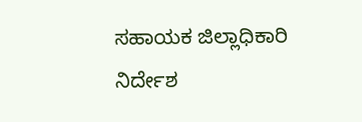ಸಹಾಯಕ ಜಿಲ್ಲಾಧಿಕಾರಿ ನಿರ್ದೇಶ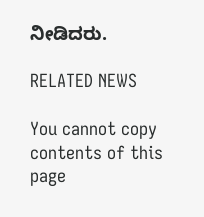ನೀಡಿದರು.

RELATED NEWS

You cannot copy contents of this page